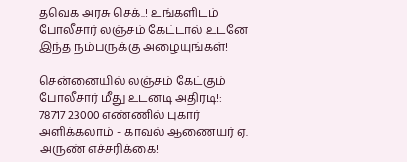தவெக அரசு செக்..! உங்களிடம் போலீசார் லஞ்சம் கேட்டால் உடனே இந்த நம்பருக்கு அழையுங்கள்!

சென்னையில் லஞ்சம் கேட்கும் போலீசார் மீது உடனடி அதிரடி!: 78717 23000 எண்ணில் புகார் அளிக்கலாம் - காவல் ஆணையர் ஏ. அருண் எச்சரிக்கை!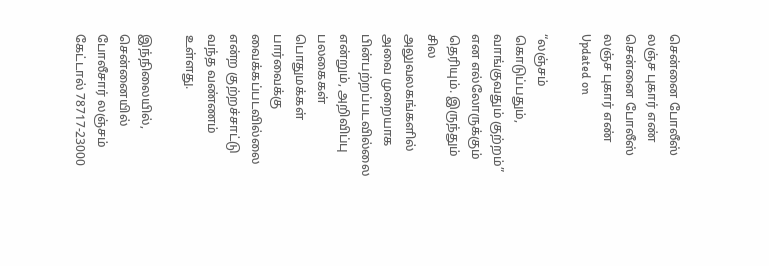சென்னை போலீஸ் லஞ்ச புகார் எண்
சென்னை போலீஸ் லஞ்ச புகார் எண்
Updated on

“லஞ்சம் கொடுப்பதும், வாங்குவதும் குற்றம்” என எல்லோருக்கும் தெரியும். இருந்தும் சில அலுவலகங்களில் அவை முறையாக பின்பற்றப்படவில்லை என்றும், அறிவிப்பு பலகைகள் பொதுமக்கள் பார்வைக்கு வைக்கப்படவில்லை என்ற குற்றச்சாட்டு வந்த வண்ணம் உள்ளது.

இந்நிலையில், சென்னையில் போலீசார் லஞ்சம் கேட்டால் 78717-23000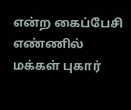என்ற கைப்பேசி எண்ணில் மக்கள் புகார்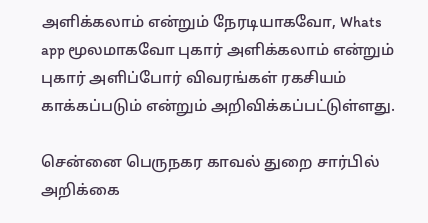அளிக்கலாம் என்றும் நேரடியாகவோ, Whats app மூலமாகவோ புகார் அளிக்கலாம் என்றும் புகார் அளிப்போர் விவரங்கள் ரகசியம் காக்கப்படும் என்றும் அறிவிக்கப்பட்டுள்ளது.

சென்னை பெருநகர காவல் துறை சார்பில் அறிக்கை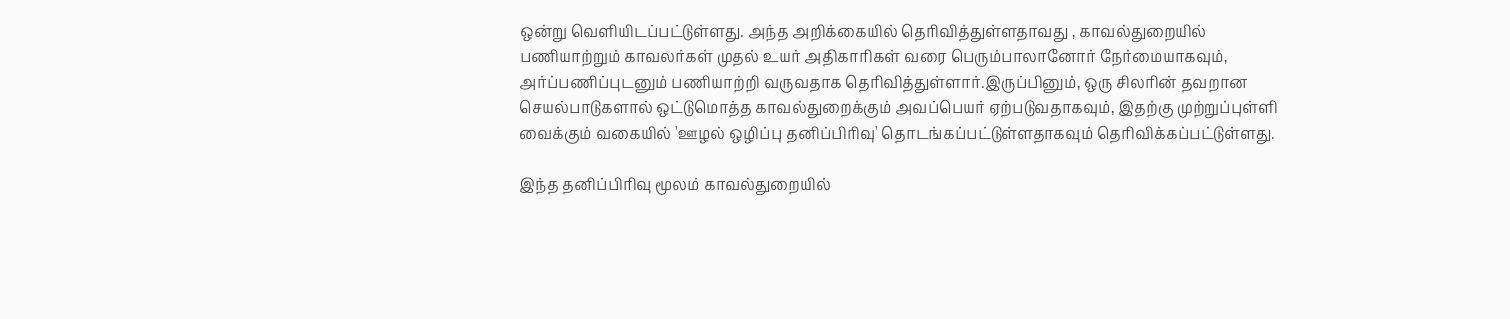ஒன்று வெளியிடப்பட்டுள்ளது. அந்த அறிக்கையில் தெரிவித்துள்ளதாவது , காவல்துறையில் பணியாற்றும் காவலர்கள் முதல் உயர் அதிகாரிகள் வரை பெரும்பாலானோர் நேர்மையாகவும், அர்ப்பணிப்புடனும் பணியாற்றி வருவதாக தெரிவித்துள்ளார்.இருப்பினும், ஒரு சிலரின் தவறான செயல்பாடுகளால் ஒட்டுமொத்த காவல்துறைக்கும் அவப்பெயர் ஏற்படுவதாகவும், இதற்கு முற்றுப்புள்ளி வைக்கும் வகையில் 'ஊழல் ஒழிப்பு தனிப்பிரிவு' தொடங்கப்பட்டுள்ளதாகவும் தெரிவிக்கப்பட்டுள்ளது.

இந்த தனிப்பிரிவு மூலம் காவல்துறையில்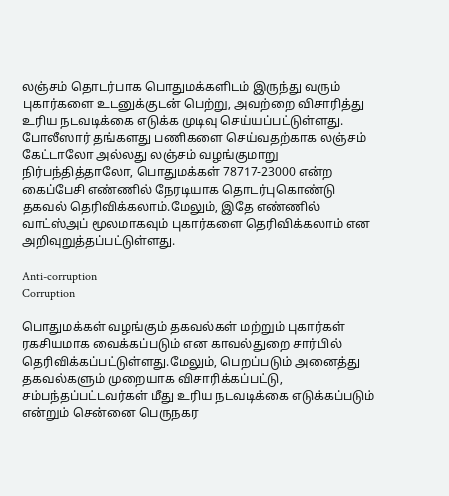லஞ்சம் தொடர்பாக பொதுமக்களிடம் இருந்து வரும் புகார்களை உடனுக்குடன் பெற்று, அவற்றை விசாரித்து உரிய நடவடிக்கை எடுக்க முடிவு செய்யப்பட்டுள்ளது. போலீஸார் தங்களது பணிகளை செய்வதற்காக லஞ்சம் கேட்டாலோ அல்லது லஞ்சம் வழங்குமாறு நிர்பந்தித்தாலோ, பொதுமக்கள் 78717-23000 என்ற கைப்பேசி எண்ணில் நேரடியாக தொடர்புகொண்டு தகவல் தெரிவிக்கலாம்.மேலும், இதே எண்ணில் வாட்ஸ்அப் மூலமாகவும் புகார்களை தெரிவிக்கலாம் என அறிவுறுத்தப்பட்டுள்ளது.

Anti-corruption
Corruption

பொதுமக்கள் வழங்கும் தகவல்கள் மற்றும் புகார்கள் ரகசியமாக வைக்கப்படும் என காவல்துறை சார்பில் தெரிவிக்கப்பட்டுள்ளது.மேலும், பெறப்படும் அனைத்து தகவல்களும் முறையாக விசாரிக்கப்பட்டு, சம்பந்தப்பட்டவர்கள் மீது உரிய நடவடிக்கை எடுக்கப்படும் என்றும் சென்னை பெருநகர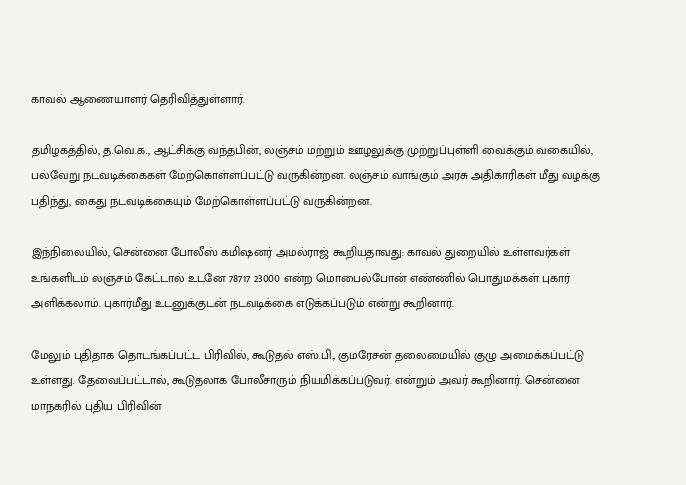காவல் ஆணையாளர் தெரிவித்துள்ளார்.

தமிழகத்தில், த.வெ.க., ஆட்சிக்கு வந்தபின், லஞ்சம் மற்றும் ஊழலுக்கு முற்றுப்புள்ளி வைக்கும் வகையில், பல்வேறு நடவடிக்கைகள் மேற்கொள்ளப்பட்டு வருகின்றன. லஞ்சம் வாங்கும் அரசு அதிகாரிகள் மீது வழக்கு பதிந்து, கைது நடவடிக்கையும் மேற்கொள்ளப்பட்டு வருகின்றன.

இந்நிலையில், சென்னை போலீஸ் கமிஷனர் அமல்ராஜ் கூறியதாவது: காவல் துறையில் உள்ளவர்கள் உங்களிடம் லஞ்சம் கேட்டால் உடனே 78717 23000 என்ற மொபைல்போன் எண்ணில் பொதுமக்கள் புகார் அளிக்கலாம். புகார்மீது உடனுக்குடன் நடவடிக்கை எடுக்கப்படும் என்று கூறினார்.

மேலும் புதிதாக தொடங்கப்பட்ட பிரிவில், கூடுதல் எஸ்.பி., குமரேசன் தலைமையில் குழு அமைக்கப்பட்டு உள்ளது. தேவைப்பட்டால், கூடுதலாக போலீசாரும் நியமிக்கப்படுவர். என்றும் அவர் கூறினார். சென்னை மாநகரில் புதிய பிரிவின்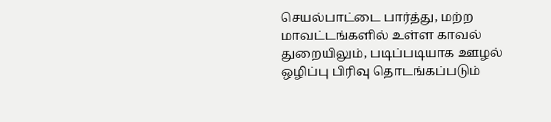செயல்பாட்டை பார்த்து, மற்ற மாவட்டங்களில் உள்ள காவல் துறையிலும், படிப்படியாக ஊழல் ஒழிப்பு பிரிவு தொடங்கப்படும்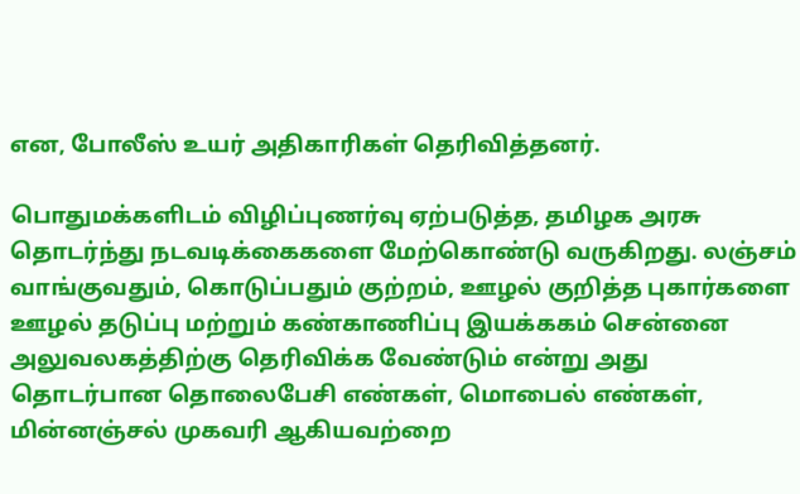என, போலீஸ் உயர் அதிகாரிகள் தெரிவித்தனர்.

பொதுமக்களிடம் விழிப்புணர்வு ஏற்படுத்த, தமிழக அரசு தொடர்ந்து நடவடிக்கைகளை மேற்கொண்டு வருகிறது. லஞ்சம் வாங்குவதும், கொடுப்பதும் குற்றம், ஊழல் குறித்த புகார்களை ஊழல் தடுப்பு மற்றும் கண்காணிப்பு இயக்ககம் சென்னை அலுவலகத்திற்கு தெரிவிக்க வேண்டும் என்று அது தொடர்பான தொலைபேசி எண்கள், மொபைல் எண்கள், மின்னஞ்சல் முகவரி ஆகியவற்றை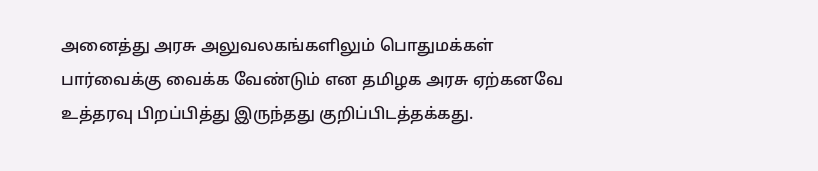அனைத்து அரசு அலுவலகங்களிலும் பொதுமக்கள் பார்வைக்கு வைக்க வேண்டும் என தமிழக அரசு ஏற்கனவே உத்தரவு பிறப்பித்து இருந்தது குறிப்பிடத்தக்கது.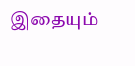இதையும்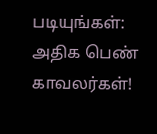படியுங்கள்:
அதிக பெண் காவலர்கள்!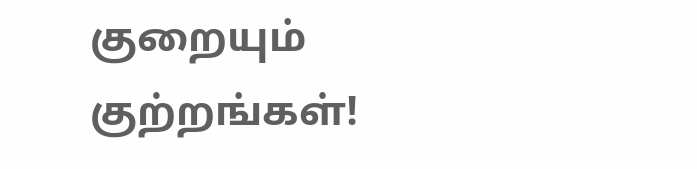குறையும் குற்றங்கள்!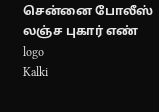சென்னை போலீஸ் லஞ்ச புகார் எண்
logo
Kalki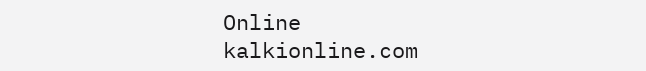Online
kalkionline.com